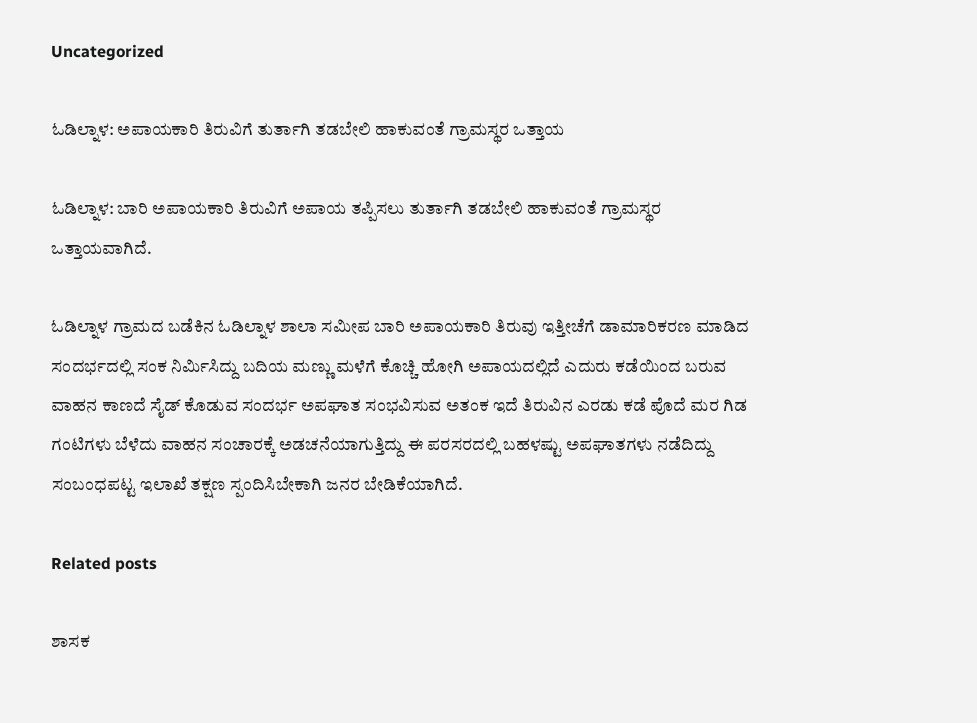Uncategorized

ಓಡಿಲ್ನಾಳ: ಅಪಾಯಕಾರಿ ತಿರುವಿಗೆ ತುರ್ತಾಗಿ ತಡಬೇಲಿ ಹಾಕುವಂತೆ ಗ್ರಾಮಸ್ಥರ ಒತ್ತಾಯ

ಓಡಿಲ್ನಾಳ: ಬಾರಿ ಅಪಾಯಕಾರಿ ತಿರುವಿಗೆ ಅಪಾಯ ತಪ್ಪಿಸಲು ತುರ್ತಾಗಿ ತಡಬೇಲಿ ಹಾಕುವಂತೆ ಗ್ರಾಮಸ್ಥರ ಒತ್ತಾಯವಾಗಿದೆ.

ಓಡಿಲ್ನಾಳ ಗ್ರಾಮದ ಬಡೆಕಿನ ಓಡಿಲ್ನಾಳ ಶಾಲಾ ಸಮೀಪ ಬಾರಿ ಅಪಾಯಕಾರಿ ತಿರುವು ಇತ್ತೀಚೆಗೆ ಡಾಮಾರಿಕರಣ ಮಾಡಿದ ಸಂದರ್ಭದಲ್ಲಿ ಸಂಕ ನಿರ್ಮಿಸಿದ್ದು ಬದಿಯ ಮಣ್ಣು ಮಳೆಗೆ ಕೊಚ್ಚಿ ಹೋಗಿ ಅಪಾಯದಲ್ಲಿದೆ‌ ಎದುರು ಕಡೆಯಿಂದ ಬರುವ ವಾಹನ ಕಾಣದೆ ಸೈಡ್ ಕೊಡುವ ಸಂದರ್ಭ ಅಪಘಾತ ಸಂಭವಿಸುವ ಅತಂಕ ಇದೆ ತಿರುವಿನ ಎರಡು ಕಡೆ ಪೊದೆ ಮರ ಗಿಡ ಗಂಟಿಗಳು ಬೆಳೆದು ವಾಹನ ಸಂಚಾರಕ್ಕೆ ಅಡಚನೆಯಾಗುತ್ತಿದ್ದು ಈ ಪರಸರದಲ್ಲಿ ಬಹಳಷ್ಟು ಅಪಘಾತಗಳು ನಡೆದಿದ್ದು ಸಂಬಂಧಪಟ್ಟ ಇಲಾಖೆ ತಕ್ಷಣ ಸ್ಪಂದಿಸಿಬೇಕಾಗಿ ಜನರ ಬೇಡಿಕೆಯಾಗಿದೆ.

Related posts

ಶಾಸಕ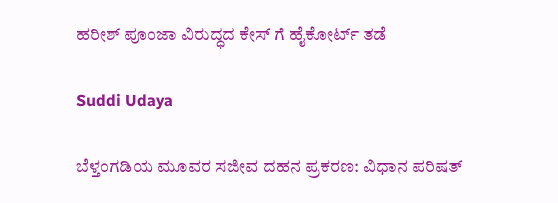ಹರೀಶ್ ಪೂಂಜಾ ವಿರುದ್ಧದ ಕೇಸ್ ಗೆ ಹೈಕೋರ್ಟ್ ತಡೆ

Suddi Udaya

ಬೆಳ್ತಂಗಡಿಯ ಮೂವರ ಸಜೀವ ದಹನ ಪ್ರಕರಣ: ವಿಧಾನ ಪರಿಷತ್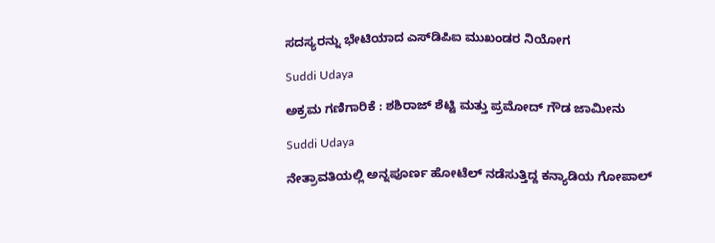ಸದಸ್ಯರನ್ನು ಭೇಟಿಯಾದ ಎಸ್‌ಡಿಪಿಐ ಮುಖಂಡರ ನಿಯೋಗ

Suddi Udaya

ಅಕ್ರಮ ಗಣಿಗಾರಿಕೆ : ಶಶಿರಾಜ್ ಶೆಟ್ಟಿ ಮತ್ತು ಪ್ರಮೋದ್ ಗೌಡ ಜಾಮೀನು

Suddi Udaya

ನೇತ್ರಾವತಿಯಲ್ಲಿ ಅನ್ನಪೂರ್ಣ ಹೋಟೆಲ್ ನಡೆಸುತ್ತಿದ್ದ ಕನ್ಯಾಡಿಯ ಗೋಪಾಲ್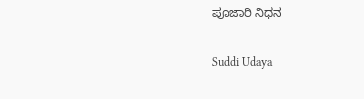ಪೂಜಾರಿ ನಿಧನ

Suddi Udaya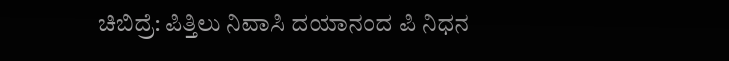ಚಿಬಿದ್ರೆ: ಪಿತ್ತಿಲು ನಿವಾಸಿ ದಯಾನಂದ ಪಿ ನಿಧನ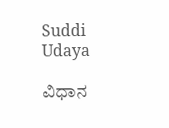Suddi Udaya

ವಿಧಾನ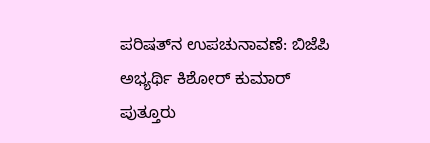ಪರಿಷತ್‌ನ ಉಪಚುನಾವಣೆ: ಬಿಜೆಪಿ ಅಭ್ಯರ್ಥಿ ಕಿಶೋರ್ ಕುಮಾರ್ ಪುತ್ತೂರು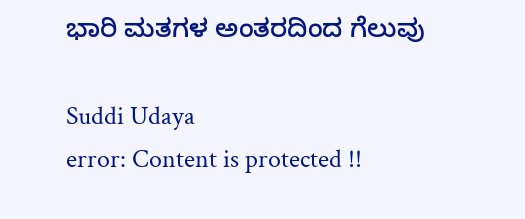ಭಾರಿ ಮತಗಳ ಅಂತರದಿಂದ ಗೆಲುವು

Suddi Udaya
error: Content is protected !!